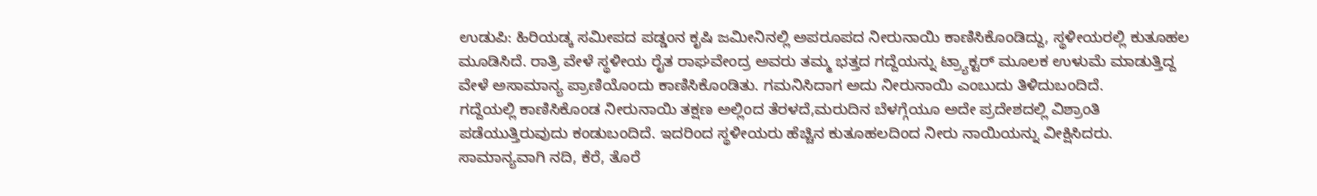ಉಡುಪಿ: ಹಿರಿಯಡ್ಕ ಸಮೀಪದ ಪಡ್ಡಂನ ಕೃಷಿ ಜಮೀನಿನಲ್ಲಿ ಅಪರೂಪದ ನೀರುನಾಯಿ ಕಾಣಿಸಿಕೊಂಡಿದ್ದು, ಸ್ಥಳೀಯರಲ್ಲಿ ಕುತೂಹಲ ಮೂಡಿಸಿದೆ. ರಾತ್ರಿ ವೇಳೆ ಸ್ಥಳೀಯ ರೈತ ರಾಘವೇಂದ್ರ ಅವರು ತಮ್ಮ ಭತ್ತದ ಗದ್ದೆಯನ್ನು ಟ್ರ್ಯಾಕ್ಟರ್ ಮೂಲಕ ಉಳುಮೆ ಮಾಡುತ್ತಿದ್ದ ವೇಳೆ ಅಸಾಮಾನ್ಯ ಪ್ರಾಣಿಯೊಂದು ಕಾಣಿಸಿಕೊಂಡಿತು. ಗಮನಿಸಿದಾಗ ಅದು ನೀರುನಾಯಿ ಎಂಬುದು ತಿಳಿದುಬಂದಿದೆ.
ಗದ್ದೆಯಲ್ಲಿ ಕಾಣಿಸಿಕೊಂಡ ನೀರುನಾಯಿ ತಕ್ಷಣ ಅಲ್ಲಿಂದ ತೆರಳದೆ,ಮರುದಿನ ಬೆಳಗ್ಗೆಯೂ ಅದೇ ಪ್ರದೇಶದಲ್ಲಿ ವಿಶ್ರಾಂತಿ ಪಡೆಯುತ್ತಿರುವುದು ಕಂಡುಬಂದಿದೆ. ಇದರಿಂದ ಸ್ಥಳೀಯರು ಹೆಚ್ಚಿನ ಕುತೂಹಲದಿಂದ ನೀರು ನಾಯಿಯನ್ನು ವೀಕ್ಷಿಸಿದರು. ಸಾಮಾನ್ಯವಾಗಿ ನದಿ, ಕೆರೆ, ತೊರೆ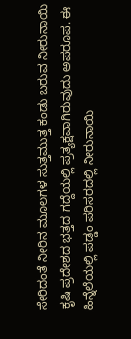ಸೇರಿದಂತೆ ನೀರಿನ ಮೂಲಗಳ ಸುತ್ತಮುತ್ತ ಕಂಡು ಬರುವ ನೀರುನಾಯಿ ಕೃಷಿ ಪ್ರದೇಶದ ಭತ್ತದ ಗದ್ದೆಯಲ್ಲಿ ಪ್ರತ್ಯಕ್ಷವಾಗಿರುವುದು ಅಪರೂಪ. ಈ ಹಿನ್ನೆಲೆಯಲ್ಲಿ ಪಡ್ಡಂ ಪರಿಸರದಲ್ಲಿ ನೀರುನಾಯಿ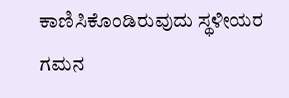ಕಾಣಿಸಿಕೊಂಡಿರುವುದು ಸ್ಥಳೀಯರ ಗಮನ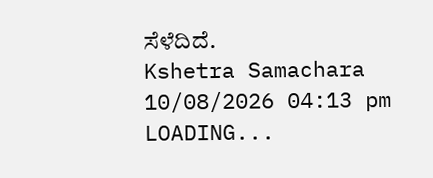ಸೆಳೆದಿದೆ.
Kshetra Samachara
10/08/2026 04:13 pm
LOADING...